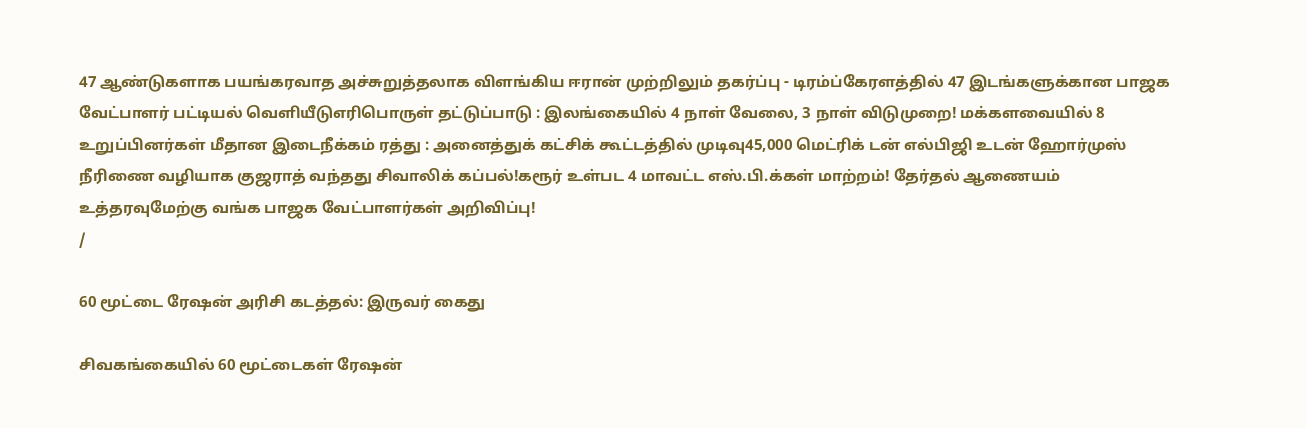47 ஆண்டுகளாக பயங்கரவாத அச்சுறுத்தலாக விளங்கிய ஈரான் முற்றிலும் தகர்ப்பு - டிரம்ப்கேரளத்தில் 47 இடங்களுக்கான பாஜக வேட்பாளர் பட்டியல் வெளியீடுஎரிபொருள் தட்டுப்பாடு : இலங்கையில் 4 நாள் வேலை, 3 நாள் விடுமுறை! மக்களவையில் 8 உறுப்பினர்கள் மீதான இடைநீக்கம் ரத்து : அனைத்துக் கட்சிக் கூட்டத்தில் முடிவு45,000 மெட்ரிக் டன் எல்பிஜி உடன் ஹோர்முஸ் நீரிணை வழியாக குஜராத் வந்தது சிவாலிக் கப்பல்!கரூர் உள்பட 4 மாவட்ட எஸ்.பி.க்கள் மாற்றம்! தேர்தல் ஆணையம் உத்தரவுமேற்கு வங்க பாஜக வேட்பாளர்கள் அறிவிப்பு!
/

60 மூட்டை ரேஷன் அரிசி கடத்தல்: இருவர் கைது

சிவகங்கையில் 60 மூட்டைகள் ரேஷன்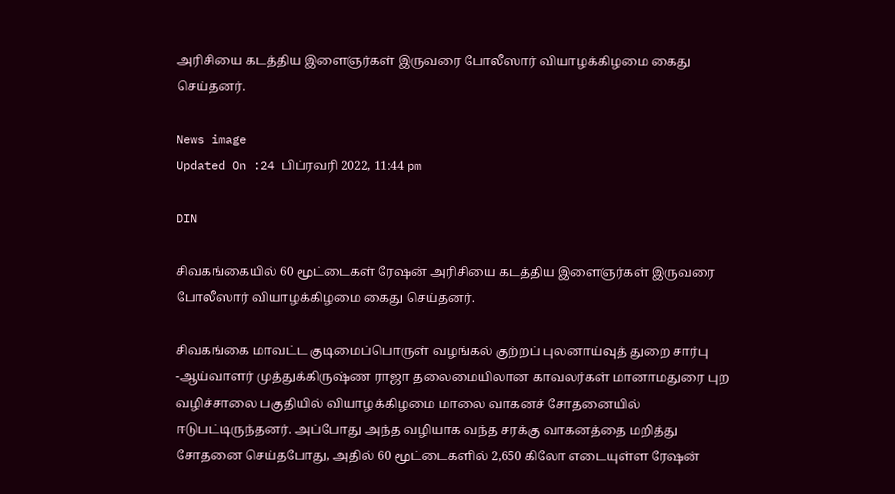அரிசியை கடத்திய இளைஞர்கள் இருவரை போலீஸார் வியாழக்கிழமை கைது செய்தனர்.

News image
Updated On :24 பிப்ரவரி 2022, 11:44 pm

DIN

சிவகங்கையில் 60 மூட்டைகள் ரேஷன் அரிசியை கடத்திய இளைஞர்கள் இருவரை போலீஸார் வியாழக்கிழமை கைது செய்தனர்.

சிவகங்கை மாவட்ட குடிமைப்பொருள் வழங்கல் குற்றப் புலனாய்வுத் துறை சார்பு -ஆய்வாளர் முத்துக்கிருஷ்ண ராஜா தலைமையிலான காவலர்கள் மானாமதுரை புற வழிச்சாலை பகுதியில் வியாழக்கிழமை மாலை வாகனச் சோதனையில் ஈடுபட்டிருந்தனர். அப்போது அந்த வழியாக வந்த சரக்கு வாகனத்தை மறித்து சோதனை செய்தபோது, அதில் 60 மூட்டைகளில் 2,650 கிலோ எடையுள்ள ரேஷன்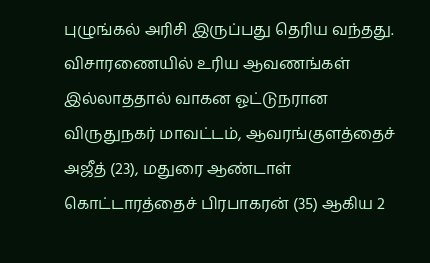புழுங்கல் அரிசி இருப்பது தெரிய வந்தது. விசாரணையில் உரிய ஆவணங்கள் இல்லாததால் வாகன ஓட்டுநரான விருதுநகர் மாவட்டம், ஆவரங்குளத்தைச் அஜீத் (23), மதுரை ஆண்டாள் கொட்டாரத்தைச் பிரபாகரன் (35) ஆகிய 2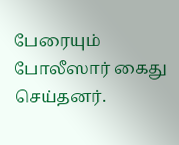பேரையும் போலீஸார் கைது செய்தனர்.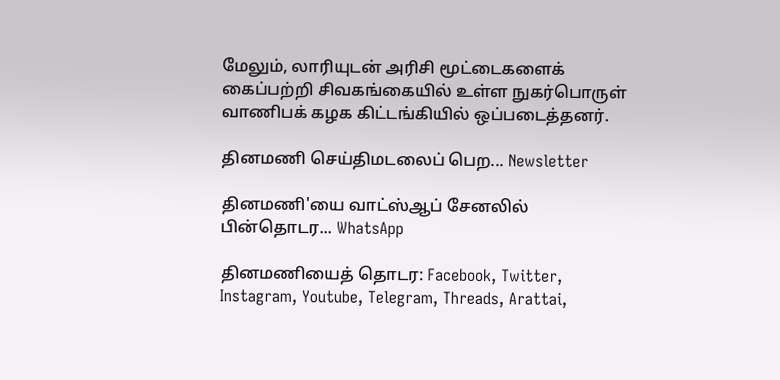மேலும், லாரியுடன் அரிசி மூட்டைகளைக் கைப்பற்றி சிவகங்கையில் உள்ள நுகர்பொருள் வாணிபக் கழக கிட்டங்கியில் ஒப்படைத்தனர்.

தினமணி செய்திமடலைப் பெற... Newsletter

தினமணி'யை வாட்ஸ்ஆப் சேனலில் பின்தொடர... WhatsApp

தினமணியைத் தொடர: Facebook, Twitter, Instagram, Youtube, Telegram, Threads, Arattai,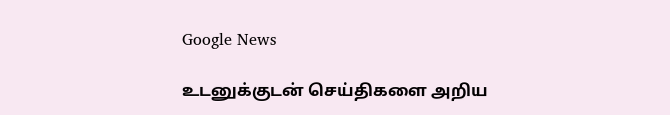Google News

உடனுக்குடன் செய்திகளை அறிய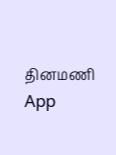தினமணி App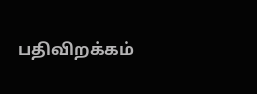பதிவிறக்கம்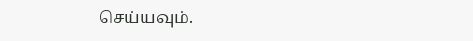செய்யவும்.